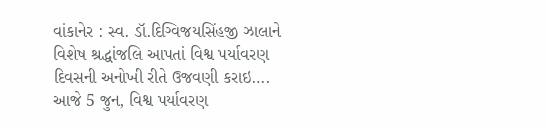વાંકાનેર : સ્વ. ડૉ.દિગ્વિજયસિંહજી ઝાલાને વિશેષ શ્રદ્ધાંજલિ આપતાં વિશ્વ પર્યાવરણ દિવસની અનોખી રીતે ઉજવણી કરાઇ….
આજે 5 જુન, વિશ્વ પર્યાવરણ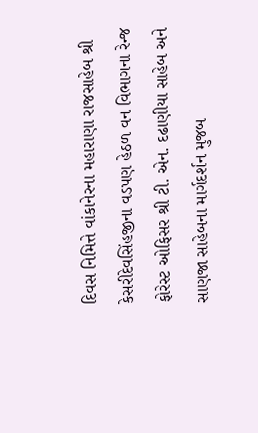દિવસ નિમિત્તે વાંકાનેરના મહારાણા રાજસાહેબ શ્રી કેસરીદેવસિંહજીના વડપણ હેઠળ વન વિભાગના રેન્જ ફોરેસ્ટ ઓફિસર શ્રી ટી. એન. દઢાણીયા સાહેબ અને સાણજા સાહેબના માર્ગદર્શન મુજબ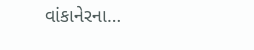વાંકાનેરના…